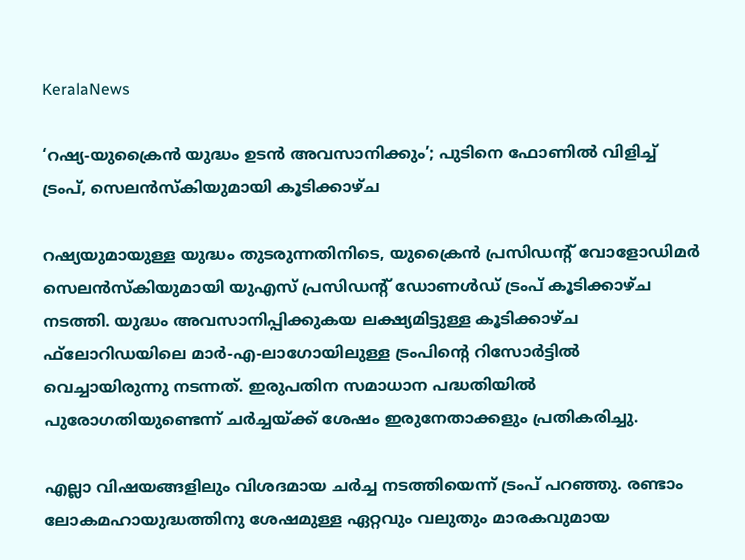KeralaNews

‘റഷ്യ-യുക്രൈന്‍ യുദ്ധം ഉടന്‍ അവസാനിക്കും’; പുടിനെ ഫോണില്‍ വിളിച്ച് ട്രംപ്, സെലന്‍സ്‌കിയുമായി കൂടിക്കാഴ്ച

റഷ്യയുമായുള്ള യുദ്ധം തുടരുന്നതിനിടെ, യുക്രൈന്‍ പ്രസിഡന്റ് വോളോഡിമര്‍ സെലന്‍സ്‌കിയുമായി യുഎസ് പ്രസിഡന്റ് ഡോണള്‍ഡ് ട്രംപ് കൂടിക്കാഴ്ച നടത്തി. യുദ്ധം അവസാനിപ്പിക്കുകയ ലക്ഷ്യമിട്ടുള്ള കൂടിക്കാഴ്ച ഫ്‌ലോറിഡയിലെ മാര്‍-എ-ലാഗോയിലുള്ള ട്രംപിന്റെ റിസോര്‍ട്ടില്‍ വെച്ചായിരുന്നു നടന്നത്. ഇരുപതിന സമാധാന പദ്ധതിയില്‍ പുരോഗതിയുണ്ടെന്ന് ചര്‍ച്ചയ്ക്ക് ശേഷം ഇരുനേതാക്കളും പ്രതികരിച്ചു.

എല്ലാ വിഷയങ്ങളിലും വിശദമായ ചര്‍ച്ച നടത്തിയെന്ന് ട്രംപ് പറഞ്ഞു. രണ്ടാം ലോകമഹായുദ്ധത്തിനു ശേഷമുള്ള ഏറ്റവും വലുതും മാരകവുമായ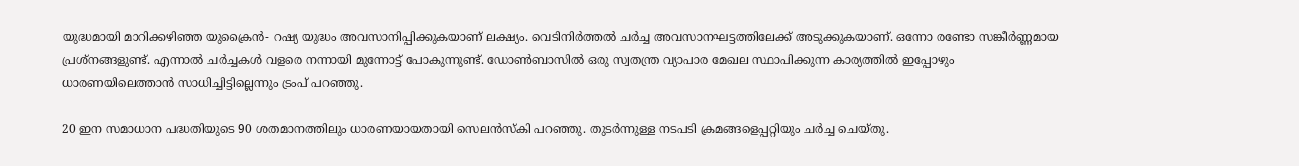യുദ്ധമായി മാറിക്കഴിഞ്ഞ യുക്രൈന്‍- റഷ്യ യുദ്ധം അവസാനിപ്പിക്കുകയാണ് ലക്ഷ്യം. വെടിനിർത്തൽ ചർച്ച അവസാനഘട്ടത്തിലേക്ക് അടുക്കുകയാണ്. ഒന്നോ രണ്ടോ സങ്കീര്‍ണ്ണമായ പ്രശ്‌നങ്ങളുണ്ട്. എന്നാല്‍ ചര്‍ച്ചകള്‍ വളരെ നന്നായി മുന്നോട്ട് പോകുന്നുണ്ട്. ഡോണ്‍ബാസില്‍ ഒരു സ്വതന്ത്ര വ്യാപാര മേഖല സ്ഥാപിക്കുന്ന കാര്യത്തില്‍ ഇപ്പോഴും ധാരണയിലെത്താന്‍ സാധിച്ചിട്ടില്ലെന്നും ട്രംപ് പറഞ്ഞു.

20 ഇന സമാധാന പദ്ധതിയുടെ 90 ശതമാനത്തിലും ധാരണയായതായി സെലന്‍സ്‌കി പറഞ്ഞു. തുടര്‍ന്നുള്ള നടപടി ക്രമങ്ങളെപ്പറ്റിയും ചര്‍ച്ച ചെയ്തു.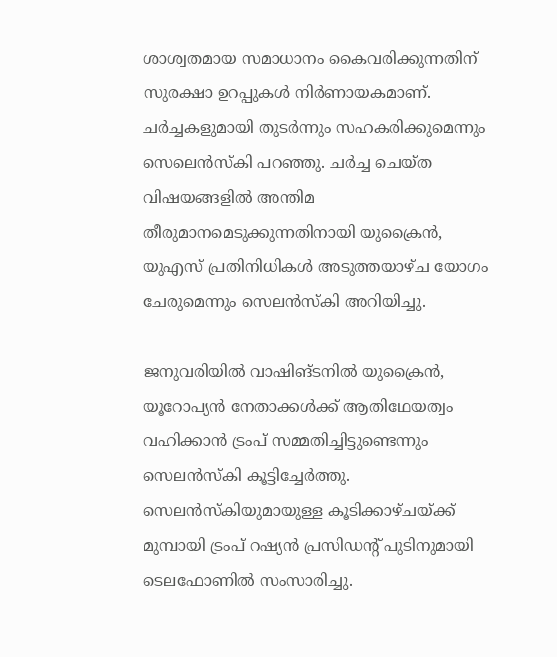ശാശ്വതമായ സമാധാനം കൈവരിക്കുന്നതിന് സുരക്ഷാ ഉറപ്പുകള്‍ നിര്‍ണായകമാണ്. ചര്‍ച്ചകളുമായി തുടര്‍ന്നും സഹകരിക്കുമെന്നും സെലെന്‍സ്‌കി പറഞ്ഞു. ചര്‍ച്ച ചെയ്ത വിഷയങ്ങളില്‍ അന്തിമ തീരുമാനമെടുക്കുന്നതിനായി യുക്രൈന്‍, യുഎസ് പ്രതിനിധികള്‍ അടുത്തയാഴ്ച യോഗം ചേരുമെന്നും സെലന്‍സ്‌കി അറിയിച്ചു.

ജനുവരിയില്‍ വാഷിങ്ടനില്‍ യുക്രൈന്‍, യൂറോപ്യന്‍ നേതാക്കള്‍ക്ക് ആതിഥേയത്വം വഹിക്കാന്‍ ട്രംപ് സമ്മതിച്ചിട്ടുണ്ടെന്നും സെലന്‍സ്‌കി കൂട്ടിച്ചേര്‍ത്തു. സെലന്‍സ്‌കിയുമായുള്ള കൂടിക്കാഴ്ചയ്ക്ക് മുമ്പായി ട്രംപ് റഷ്യന്‍ പ്രസിഡന്റ് പുടിനുമായി ടെലഫോണില്‍ സംസാരിച്ചു.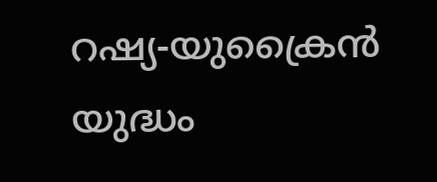റഷ്യ-യുക്രൈന്‍ യുദ്ധം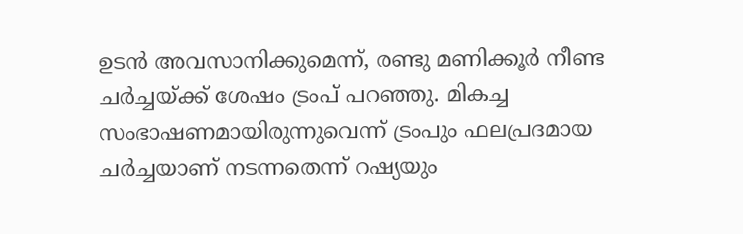ഉടന്‍ അവസാനിക്കുമെന്ന്, രണ്ടു മണിക്കൂര്‍ നീണ്ട ചര്‍ച്ചയ്ക്ക് ശേഷം ട്രംപ് പറഞ്ഞു. മികച്ച സംഭാഷണമായിരുന്നുവെന്ന് ട്രംപും ഫലപ്രദമായ ചര്‍ച്ചയാണ് നടന്നതെന്ന് റഷ്യയും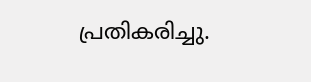പ്രതികരിച്ചു.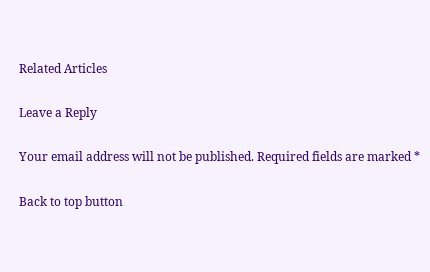Related Articles

Leave a Reply

Your email address will not be published. Required fields are marked *

Back to top button